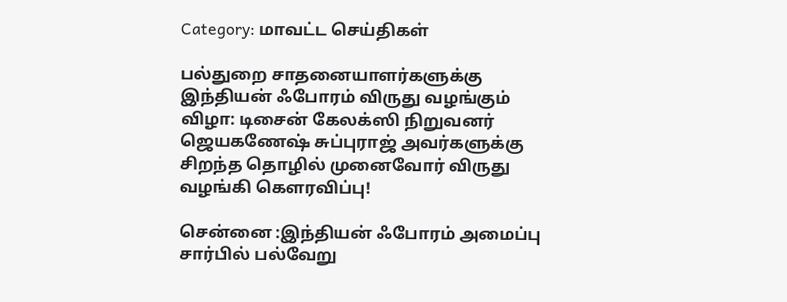Category: மாவட்ட செய்திகள்

பல்துறை சாதனையாளர்களுக்கு இந்தியன் ஃபோரம் விருது வழங்கும் விழா: டிசைன் கேலக்ஸி நிறுவனர் ஜெயகணேஷ் சுப்புராஜ் அவர்களுக்கு சிறந்த தொழில் முனைவோர் விருது வழங்கி கௌரவிப்பு!

சென்னை :இந்தியன் ஃபோரம் அமைப்பு சார்பில் பல்வேறு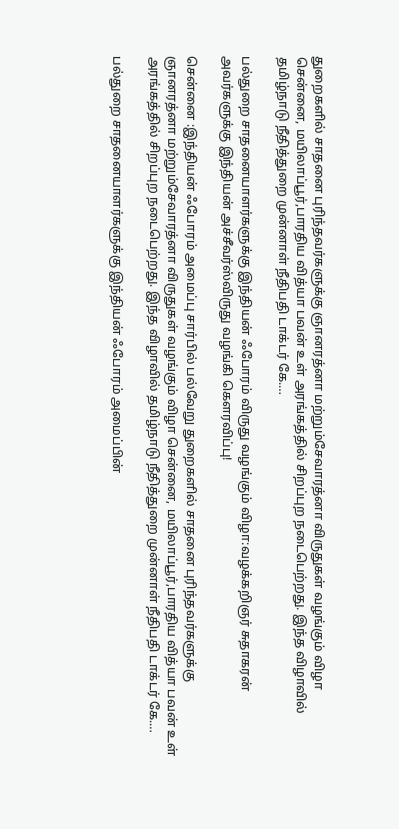துறைகளில் சாதனை புரிந்தவர்களுக்கு ஞானரத்னா மற்றும்சேவாரத்னா விருதுகள் வழங்கும் விழா சென்னை, மயிலாப்பூர்,பாரதிய வித்யா பவன் உள் அரங்கத்தில் சிறப்புற நடைபெற்றது. இந்த விழாவில் தமிழ்நாடு நீதித்துறை முன்னாள் நீதிபதி டாக்டர் கே.…

பல்துறை சாதனையாளர்களுக்கு இந்தியன் ஃபோரம் விருது வழங்கும் விழா:வழக்கறிஞர் சுதாகரன் அவர்களுக்கு இந்தியன் அச்சீவர்ஸ்விருது வழங்கி கௌரவிப்பு!

சென்னை :இந்தியன் ஃபோரம் அமைப்பு சார்பில் பல்வேறு துறைகளில் சாதனை புரிந்தவர்களுக்கு ஞானரத்னா மற்றும்சேவாரத்னா விருதுகள் வழங்கும் விழா சென்னை, மயிலாப்பூர்,பாரதிய வித்யா பவன் உள் அரங்கத்தில் சிறப்புற நடைபெற்றது. இந்த விழாவில் தமிழ்நாடு நீதித்துறை முன்னாள் நீதிபதி டாக்டர் கே.…

பல்துறை சாதனையாளர்களுக்கு இந்தியன் ஃபோரம் அமைப்பின்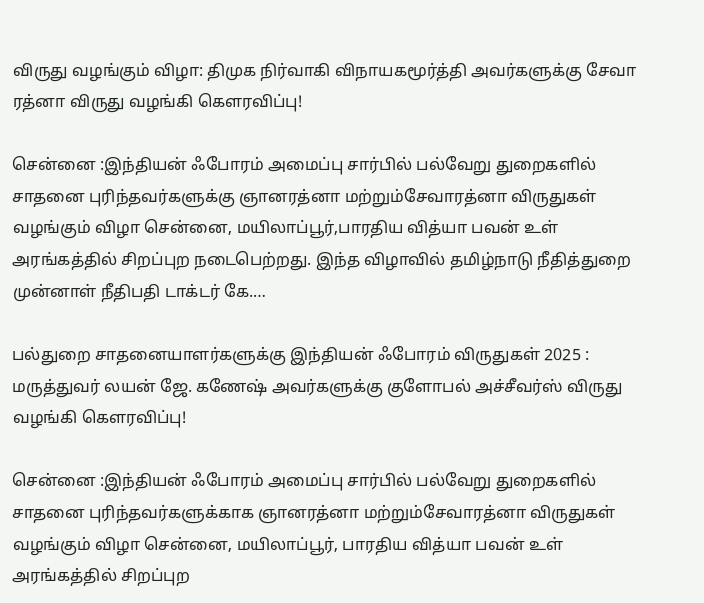விருது வழங்கும் விழா: திமுக நிர்வாகி விநாயகமூர்த்தி அவர்களுக்கு சேவா ரத்னா விருது வழங்கி கௌரவிப்பு!

சென்னை :இந்தியன் ஃபோரம் அமைப்பு சார்பில் பல்வேறு துறைகளில் சாதனை புரிந்தவர்களுக்கு ஞானரத்னா மற்றும்சேவாரத்னா விருதுகள் வழங்கும் விழா சென்னை, மயிலாப்பூர்,பாரதிய வித்யா பவன் உள் அரங்கத்தில் சிறப்புற நடைபெற்றது. இந்த விழாவில் தமிழ்நாடு நீதித்துறை முன்னாள் நீதிபதி டாக்டர் கே.…

பல்துறை சாதனையாளர்களுக்கு இந்தியன் ஃபோரம் விருதுகள் 2025 : மருத்துவர் லயன் ஜே. கணேஷ் அவர்களுக்கு குளோபல் அச்சீவர்ஸ் விருது வழங்கி கௌரவிப்பு!

சென்னை :இந்தியன் ஃபோரம் அமைப்பு சார்பில் பல்வேறு துறைகளில் சாதனை புரிந்தவர்களுக்காக ஞானரத்னா மற்றும்சேவாரத்னா விருதுகள் வழங்கும் விழா சென்னை, மயிலாப்பூர், பாரதிய வித்யா பவன் உள் அரங்கத்தில் சிறப்புற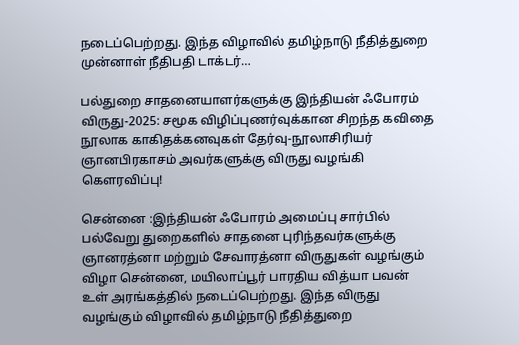நடைப்பெற்றது. இந்த விழாவில் தமிழ்நாடு நீதித்துறை முன்னாள் நீதிபதி டாக்டர்…

பல்துறை சாதனையாளர்களுக்கு இந்தியன் ஃபோரம் விருது-2025: சமூக விழிப்புணர்வுக்கான சிறந்த கவிதை நூலாக காகிதக்கனவுகள் தேர்வு-நூலாசிரியர் ஞானபிரகாசம் அவர்களுக்கு விருது வழங்கி கௌரவிப்பு!

சென்னை :இந்தியன் ஃபோரம் அமைப்பு சார்பில் பல்வேறு துறைகளில் சாதனை புரிந்தவர்களுக்கு ஞானரத்னா மற்றும் சேவாரத்னா விருதுகள் வழங்கும் விழா சென்னை, மயிலாப்பூர் பாரதிய வித்யா பவன் உள் அரங்கத்தில் நடைப்பெற்றது. இந்த விருது வழங்கும் விழாவில் தமிழ்நாடு நீதித்துறை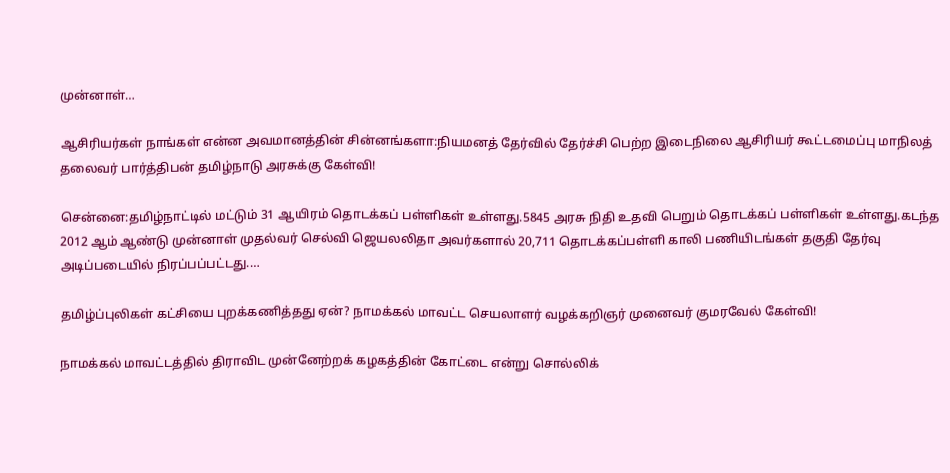முன்னாள்…

ஆசிரியர்கள் நாங்கள் என்ன அவமானத்தின் சின்னங்களா:நியமனத் தேர்வில் தேர்ச்சி பெற்ற இடைநிலை ஆசிரியர் கூட்டமைப்பு மாநிலத் தலைவர் பார்த்திபன் தமிழ்நாடு அரசுக்கு கேள்வி!

சென்னை:தமிழ்நாட்டில் மட்டும் 31 ஆயிரம் தொடக்கப் பள்ளிகள் உள்ளது.5845 அரசு நிதி உதவி பெறும் தொடக்கப் பள்ளிகள் உள்ளது.கடந்த 2012 ஆம் ஆண்டு முன்னாள் முதல்வர் செல்வி ஜெயலலிதா அவர்களால் 20,711 தொடக்கப்பள்ளி காலி பணியிடங்கள் தகுதி தேர்வு அடிப்படையில் நிரப்பப்பட்டது.…

தமிழ்ப்புலிகள் கட்சியை புறக்கணித்தது ஏன்? நாமக்கல் மாவட்ட செயலாளர் வழக்கறிஞர் முனைவர் குமரவேல் கேள்வி!

நாமக்கல் மாவட்டத்தில் திராவிட முன்னேற்றக் கழகத்தின் கோட்டை என்று சொல்லிக்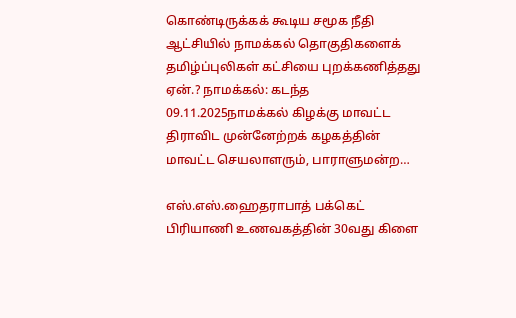கொண்டிருக்கக் கூடிய சமூக நீதி ஆட்சியில் நாமக்கல் தொகுதிகளைக் தமிழ்ப்புலிகள் கட்சியை புறக்கணித்தது ஏன்.? நாமக்கல்: கடந்த 09.11.2025நாமக்கல் கிழக்கு மாவட்ட திராவிட முன்னேற்றக் கழகத்தின் மாவட்ட செயலாளரும், பாராளுமன்ற…

எஸ்.எஸ்.ஹைதராபாத் பக்கெட் பிரியாணி உணவகத்தின் 30வது கிளை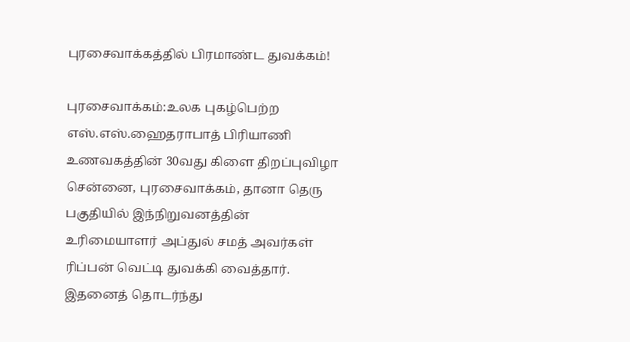புரசைவாக்கத்தில் பிரமாண்ட துவக்கம்!

புரசைவாக்கம்:உலக புகழ்பெற்ற எஸ்.எஸ்.ஹைதராபாத் பிரியாணி உணவகத்தின் 30வது கிளை திறப்புவிழா சென்னை, புரசைவாக்கம், தானா தெரு பகுதியில் இந்நிறுவனத்தின் உரிமையாளர் அப்துல் சமத் அவர்கள் ரிப்பன் வெட்டி துவக்கி வைத்தார். இதனைத் தொடர்ந்து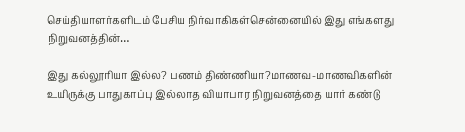செய்தியாளர்களிடம் பேசிய நிர்வாகிகள்சென்னையில் இது எங்களது நிறுவனத்தின்…

இது கல்லூரியா இல்ல? பணம் திண்ணியா?மாணவ-மாணவிகளின் உயிருக்கு பாதுகாப்பு இல்லாத வியாபார நிறுவனத்தை யார் கண்டு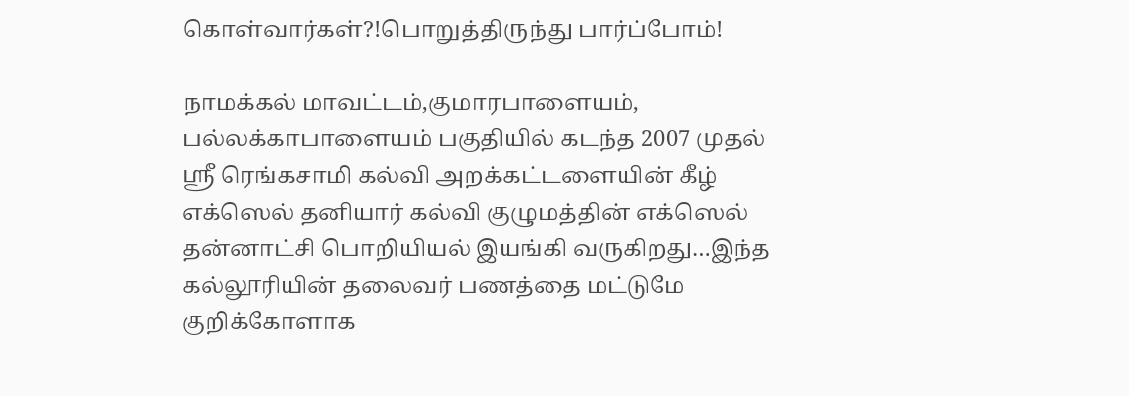கொள்வார்கள்?!பொறுத்திருந்து பார்ப்போம்!

நாமக்கல் மாவட்டம்,குமாரபாளையம், பல்லக்காபாளையம் பகுதியில் கடந்த 2007 முதல் ஸ்ரீ ரெங்கசாமி கல்வி அறக்கட்டளையின் கீழ் எக்ஸெல் தனியார் கல்வி குழுமத்தின் எக்ஸெல் தன்னாட்சி பொறியியல் இயங்கி வருகிறது…இந்த கல்லூரியின் தலைவர் பணத்தை மட்டுமே குறிக்கோளாக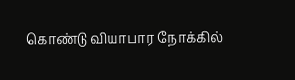கொண்டு வியாபார நோக்கில்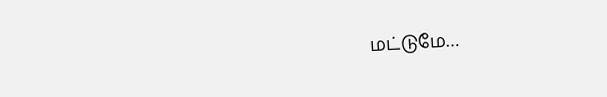மட்டுமே…